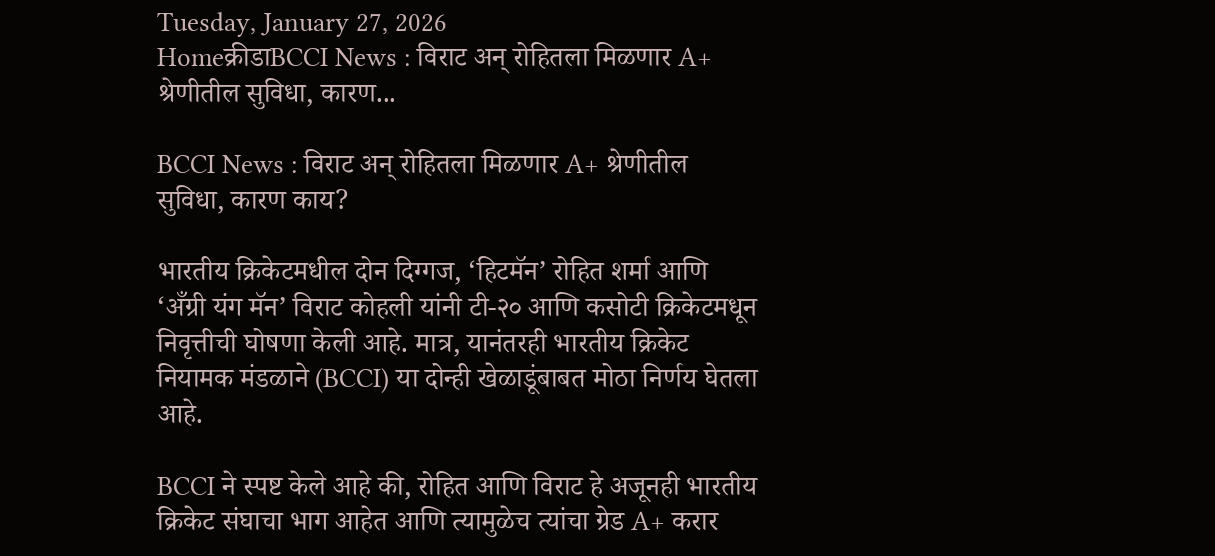Tuesday, January 27, 2026
Homeक्रीडाBCCI News : विराट अन् रोहितला मिळणार A+ श्रेणीतील सुविधा, कारण...

BCCI News : विराट अन् रोहितला मिळणार A+ श्रेणीतील सुविधा, कारण काय?

भारतीय क्रिकेटमधील दोन दिग्गज, ‘हिटमॅन’ रोहित शर्मा आणि ‘अँग्री यंग मॅन’ विराट कोहली यांनी टी-२० आणि कसोटी क्रिकेटमधून निवृत्तीची घोषणा केली आहे. मात्र, यानंतरही भारतीय क्रिकेट नियामक मंडळाने (BCCI) या दोन्ही खेळाडूंबाबत मोठा निर्णय घेतला आहे.

BCCI ने स्पष्ट केले आहे की, रोहित आणि विराट हे अजूनही भारतीय क्रिकेट संघाचा भाग आहेत आणि त्यामुळेच त्यांचा ग्रेड A+ करार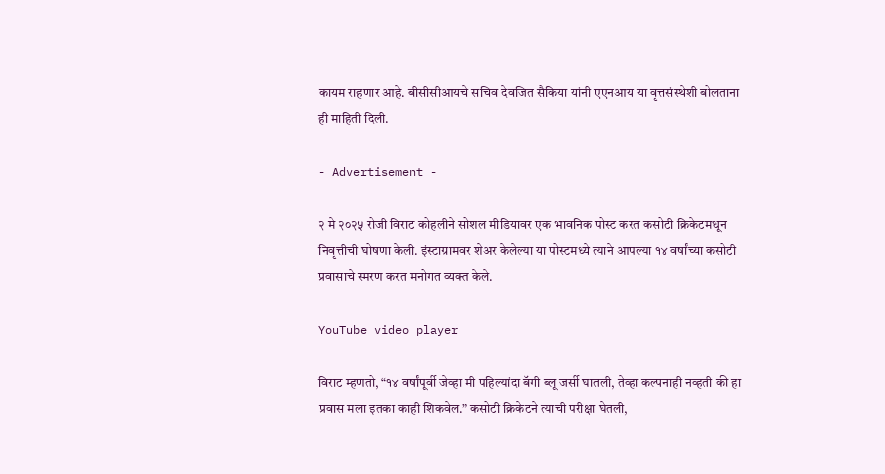कायम राहणार आहे. बीसीसीआयचे सचिव देवजित सैकिया यांनी एएनआय या वृत्तसंस्थेशी बोलताना ही माहिती दिली.

- Advertisement -

२ मे २०२५ रोजी विराट कोहलीने सोशल मीडियावर एक भावनिक पोस्ट करत कसोटी क्रिकेटमधून निवृत्तीची घोषणा केली. इंस्टाग्रामवर शेअर केलेल्या या पोस्टमध्ये त्याने आपल्या १४ वर्षांच्या कसोटी प्रवासाचे स्मरण करत मनोगत व्यक्त केले.

YouTube video player

विराट म्हणतो, “१४ वर्षांपूर्वी जेव्हा मी पहिल्यांदा बॅगी ब्लू जर्सी घातली, तेव्हा कल्पनाही नव्हती की हा प्रवास मला इतका काही शिकवेल.” कसोटी क्रिकेटने त्याची परीक्षा घेतली,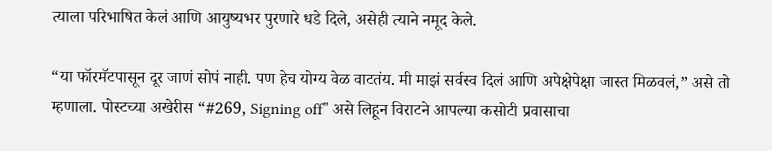त्याला परिभाषित केलं आणि आयुष्यभर पुरणारे धडे दिले, असेही त्याने नमूद केले.

“या फॉरमॅटपासून दूर जाणं सोपं नाही. पण हेच योग्य वेळ वाटतंय. मी माझं सर्वस्व दिलं आणि अपेक्षेपेक्षा जास्त मिळवलं,” असे तो म्हणाला. पोस्टच्या अखेरीस “#269, Signing off” असे लिहून विराटने आपल्या कसोटी प्रवासाचा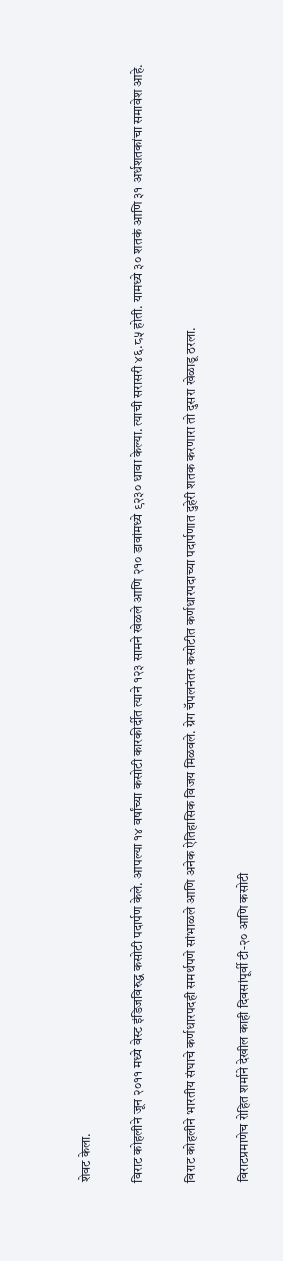शेवट केला.

विराट कोहलीने जून २०११ मध्ये वेस्ट इंडिजविरुद्ध कसोटी पदार्पण केले. आपल्या १४ वर्षांच्या कसोटी कारकीर्दीत त्याने १२३ सामने खेळले आणि २१० डावांमध्ये ९२३० धावा केल्या. त्याची सरासरी ४६.८५ होती. यामध्ये ३० शतकं आणि ३१ अर्धशतकांचा समावेश आहे.

विराट कोहलीने भारतीय संघाचे कर्णधारपदही समर्थपणे सांभाळले आणि अनेक ऐतिहासिक विजय मिळवले. ग्रेग चॅपलनंतर कसोटीत कर्णधारपदाच्या पदार्पणात दुहेरी शतक करणारा तो दुसरा खेळाडू ठरला.

विराटप्रमाणेच रोहित शर्माने देखील काही दिवसांपूर्वी टी-२० आणि कसोटी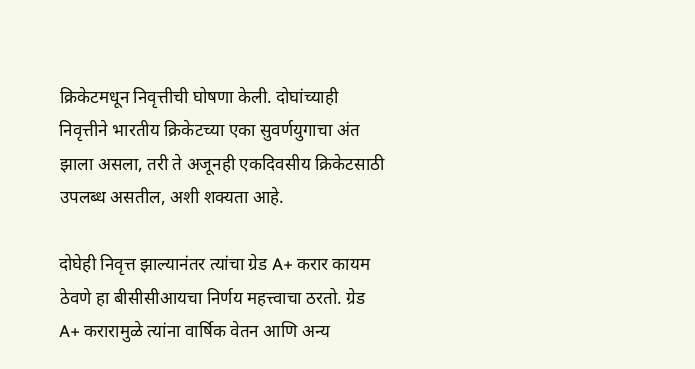क्रिकेटमधून निवृत्तीची घोषणा केली. दोघांच्याही निवृत्तीने भारतीय क्रिकेटच्या एका सुवर्णयुगाचा अंत झाला असला, तरी ते अजूनही एकदिवसीय क्रिकेटसाठी उपलब्ध असतील, अशी शक्यता आहे.

दोघेही निवृत्त झाल्यानंतर त्यांचा ग्रेड A+ करार कायम ठेवणे हा बीसीसीआयचा निर्णय महत्त्वाचा ठरतो. ग्रेड A+ करारामुळे त्यांना वार्षिक वेतन आणि अन्य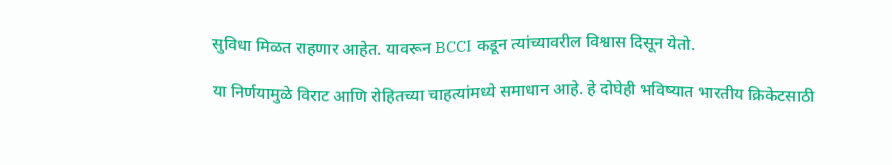सुविधा मिळत राहणार आहेत. यावरून BCCI कडून त्यांच्यावरील विश्वास दिसून येतो.

या निर्णयामुळे विराट आणि रोहितच्या चाहत्यांमध्ये समाधान आहे. हे दोघेही भविष्यात भारतीय क्रिकेटसाठी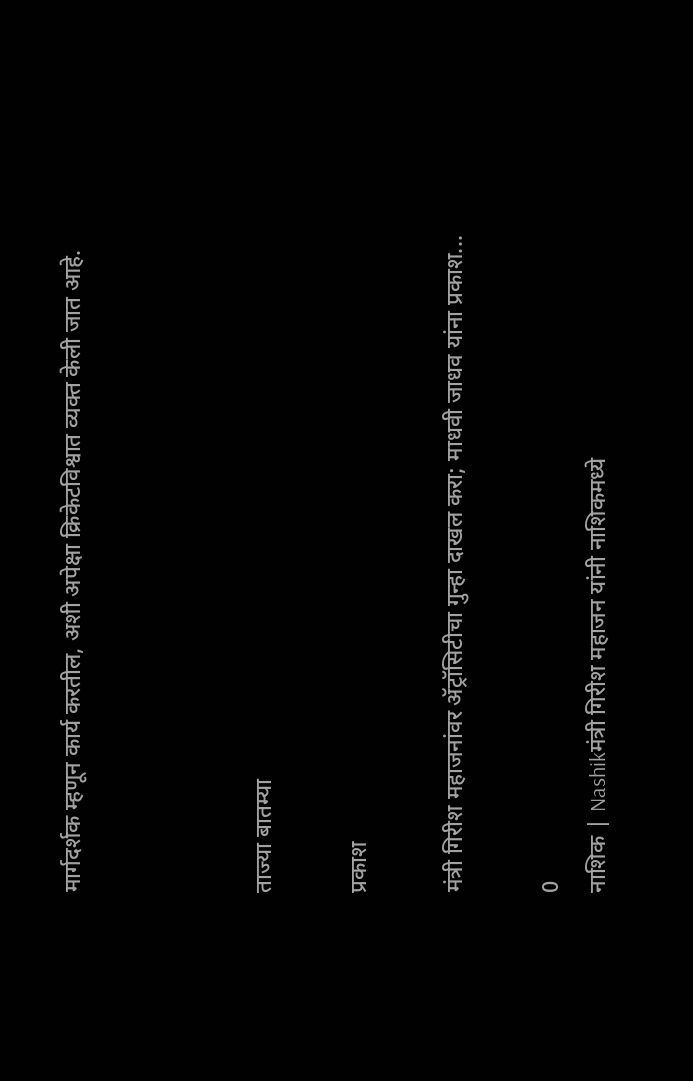मार्गदर्शक म्हणून कार्य करतील, अशी अपेक्षा क्रिकेटविश्वात व्यक्त केली जात आहे.



ताज्या बातम्या

प्रकाश

मंत्री गिरीश महाजनांवर ॲट्रॉसिटीचा गुन्हा दाखल करा; माधवी जाधव यांना प्रकाश...

0
नाशिक | Nashikमंत्री गिरीश महाजन यांनी नाशिकमध्ये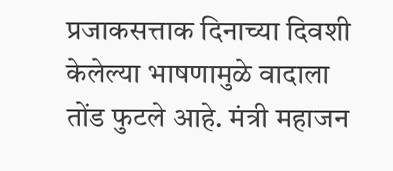प्रजाकसत्ताक दिनाच्या दिवशी केलेल्या भाषणामुळे वादाला तोंड फुटले आहे. मंत्री महाजन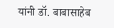यांनी डॉ. बाबासाहेब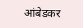आंबेडकर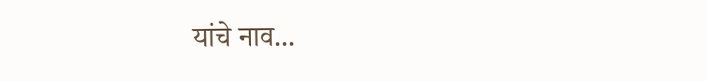यांचे नाव...